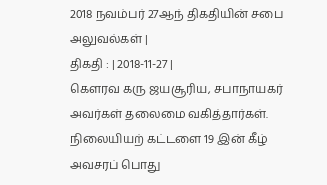2018 நவம்பர் 27ஆந் திகதியின் சபை அலுவல்கள் |
திகதி : | 2018-11-27 |
கௌரவ கரு ஜயசூரிய, சபாநாயகர் அவர்கள் தலைமை வகித்தார்கள்.
நிலையியற் கட்டளை 19 இன் கீழ் அவசரப் பொது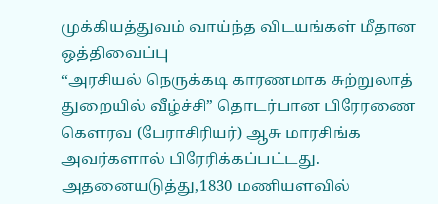முக்கியத்துவம் வாய்ந்த விடயங்கள் மீதான ஒத்திவைப்பு
“அரசியல் நெருக்கடி காரணமாக சுற்றுலாத் துறையில் வீழ்ச்சி” தொடர்பான பிரேரணை கௌரவ (பேராசிரியர்) ஆசு மாரசிங்க அவர்களால் பிரேரிக்கப்பட்டது.
அதனையடுத்து,1830 மணியளவில்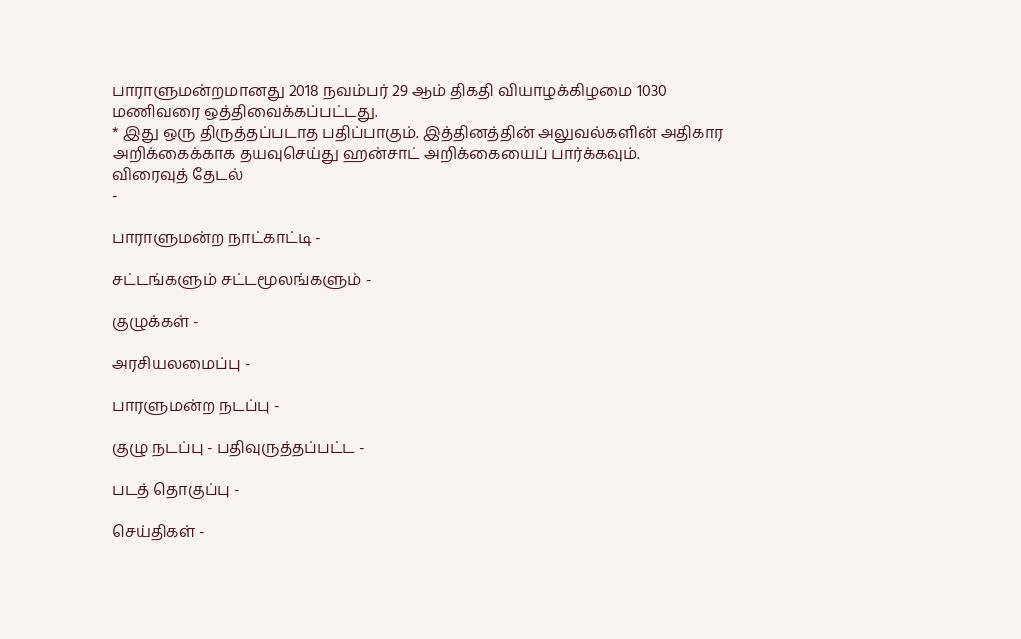பாராளுமன்றமானது 2018 நவம்பர் 29 ஆம் திகதி வியாழக்கிழமை 1030 மணிவரை ஒத்திவைக்கப்பட்டது.
* இது ஒரு திருத்தப்படாத பதிப்பாகும். இத்தினத்தின் அலுவல்களின் அதிகார அறிக்கைக்காக தயவுசெய்து ஹன்சாட் அறிக்கையைப் பார்க்கவும்.
விரைவுத் தேடல்
-

பாராளுமன்ற நாட்காட்டி -

சட்டங்களும் சட்டமூலங்களும் -

குழுக்கள் -

அரசியலமைப்பு -

பாரளுமன்ற நடப்பு -

குழு நடப்பு - பதிவுருத்தப்பட்ட -

படத் தொகுப்பு -

செய்திகள் -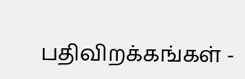பதிவிறக்கங்கள் -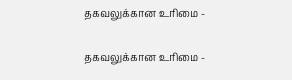தகவலுக்கான உரிமை -

தகவலுக்கான உரிமை -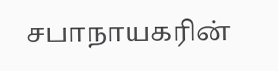சபாநாயகரின்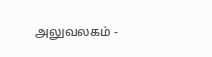அலுவலகம் -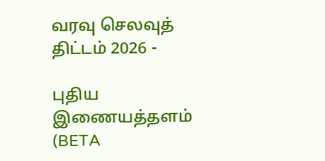வரவு செலவுத் திட்டம் 2026 -

புதிய இணையத்தளம் (BETA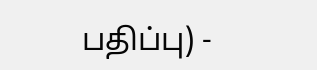பதிப்பு) -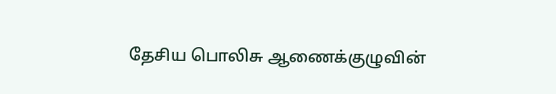தேசிய பொலிசு ஆணைக்குழுவின்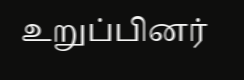உறுப்பினர்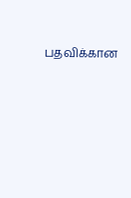பதவிக்கான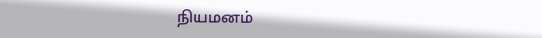நியமனம்